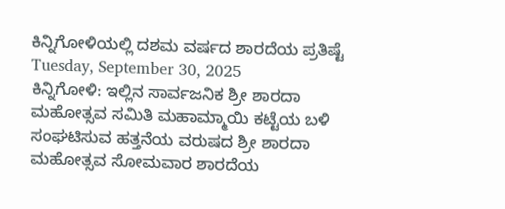ಕಿನ್ನಿಗೋಳಿಯಲ್ಲಿ ದಶಮ ವರ್ಷದ ಶಾರದೆಯ ಪ್ರತಿಷ್ಟೆ
Tuesday, September 30, 2025
ಕಿನ್ನಿಗೋಳಿ: ಇಲ್ಲಿನ ಸಾರ್ವಜನಿಕ ಶ್ರೀ ಶಾರದಾ ಮಹೋತ್ಸವ ಸಮಿತಿ ಮಹಾಮ್ಮಾಯಿ ಕಟ್ಟೆಯ ಬಳಿ ಸಂಘಟಿಸುವ ಹತ್ತನೆಯ ವರುಷದ ಶ್ರೀ ಶಾರದಾ ಮಹೋತ್ಸವ ಸೋಮವಾರ ಶಾರದೆಯ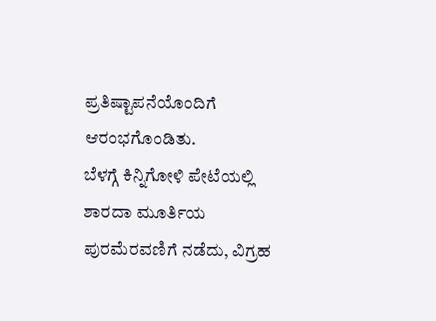ಪ್ರತಿಷ್ಟಾಪನೆಯೊಂದಿಗೆ ಆರಂಭಗೊಂಡಿತು.
ಬೆಳಗ್ಗೆ ಕಿನ್ನಿಗೋಳಿ ಪೇಟೆಯಲ್ಲಿ ಶಾರದಾ ಮೂರ್ತಿಯ ಪುರಮೆರವಣಿಗೆ ನಡೆದು, ವಿಗ್ರಹ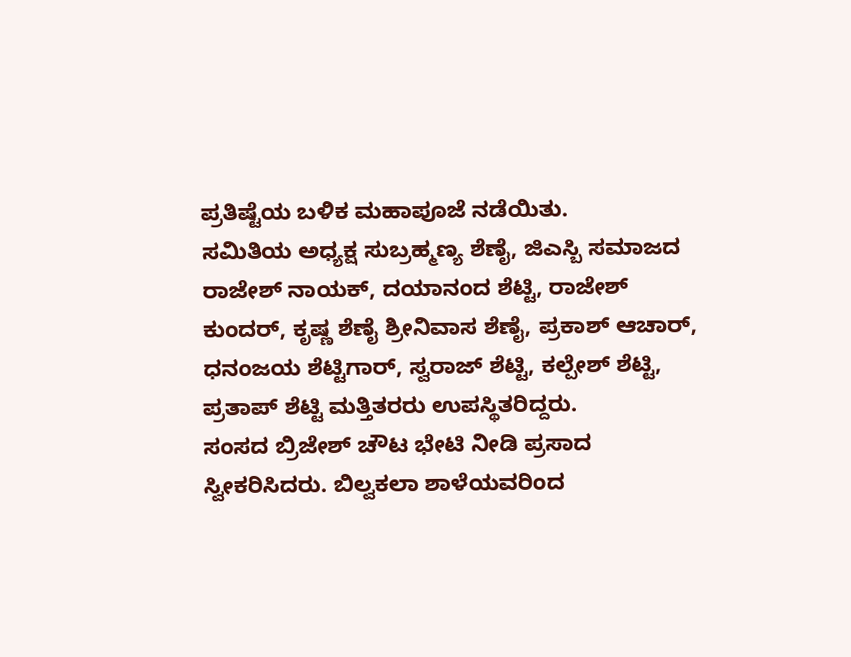ಪ್ರತಿಷ್ಟೆಯ ಬಳಿಕ ಮಹಾಪೂಜೆ ನಡೆಯಿತು.
ಸಮಿತಿಯ ಅಧ್ಯಕ್ಷ ಸುಬ್ರಹ್ಮಣ್ಯ ಶೆಣೈ, ಜಿಎಸ್ಬಿ ಸಮಾಜದ ರಾಜೇಶ್ ನಾಯಕ್, ದಯಾನಂದ ಶೆಟ್ಟಿ, ರಾಜೇಶ್ ಕುಂದರ್, ಕೃಷ್ಣ ಶೆಣೈ ಶ್ರೀನಿವಾಸ ಶೆಣೈ, ಪ್ರಕಾಶ್ ಆಚಾರ್, ಧನಂಜಯ ಶೆಟ್ಟಿಗಾರ್, ಸ್ವರಾಜ್ ಶೆಟ್ಟಿ, ಕಲ್ಪೇಶ್ ಶೆಟ್ಟಿ, ಪ್ರತಾಪ್ ಶೆಟ್ಟಿ ಮತ್ತಿತರರು ಉಪಸ್ಥಿತರಿದ್ದರು.
ಸಂಸದ ಬ್ರಿಜೇಶ್ ಚೌಟ ಭೇಟಿ ನೀಡಿ ಪ್ರಸಾದ ಸ್ವೀಕರಿಸಿದರು. ಬಿಲ್ವಕಲಾ ಶಾಳೆಯವರಿಂದ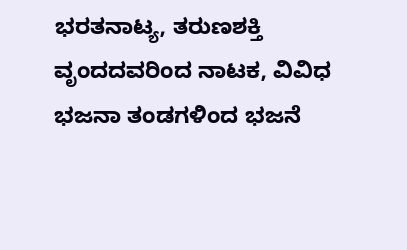ಭರತನಾಟ್ಯ, ತರುಣಶಕ್ತಿ ವೃಂದದವರಿಂದ ನಾಟಕ, ವಿವಿಧ ಭಜನಾ ತಂಡಗಳಿಂದ ಭಜನೆ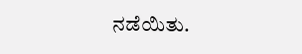ನಡೆಯಿತು.